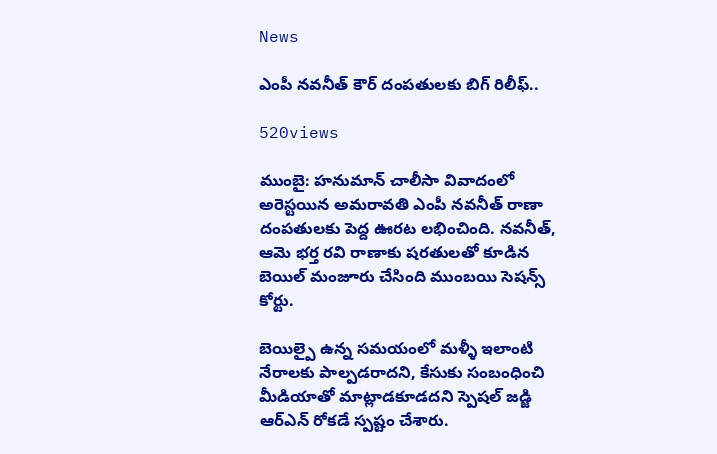News

ఎంపీ నవనీత్ కౌర్ దంపతులకు బిగ్ రిలీఫ్..

520views

ముంబై: హనుమాన్ చాలీసా వివాదంలో అరెస్టయిన అమరావతి ఎంపీ నవనీత్ రాణా దంపతులకు పెద్ద ఊరట లభించింది. నవనీత్, ఆమె భర్త రవి రాణాకు షరతులతో కూడిన బెయిల్ మంజూరు చేసింది ముంబయి సెషన్స్ కోర్టు.

బెయిల్పై ఉన్న సమయంలో మళ్ళీ ఇలాంటి నేరాలకు పాల్పడరాదని, కేసుకు సంబంధించి మీడియాతో మాట్లాడకూడదని స్పెషల్ జడ్జి ఆర్ఎన్ రోకడే స్పష్టం చేశారు.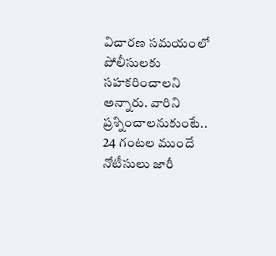విచారణ సమయంలో పోలీసులకు సహకరించాలని అన్నారు. వారిని ప్రశ్నించాలనుకుంటే.. 24 గంటల ముందే నోటీసులు జారీ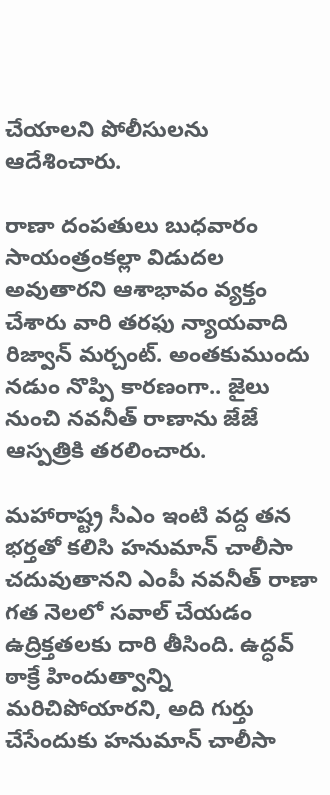చేయాలని పోలీసులను ఆదేశించారు.

రాణా దంపతులు బుధవారం సాయంత్రంకల్లా విడుదల అవుతారని ఆశాభావం వ్యక్తం చేశారు వారి తరఫు న్యాయవాది రిజ్వాన్ మర్చంట్. అంతకుముందు నడుం నొప్పి కారణంగా.. జైలు నుంచి నవనీత్ రాణాను జేజే ఆస్పత్రికి తరలించారు.

మహారాష్ట్ర సీఎం ఇంటి వద్ద తన భర్తతో కలిసి హనుమాన్ చాలీసా చదువుతానని ఎంపీ నవనీత్ రాణా గత నెలలో సవాల్ చేయడం ఉద్రిక్తతలకు దారి తీసింది. ఉద్ధవ్ ఠాక్రే హిందుత్వాన్ని మరిచిపోయారని, అది గుర్తు చేసేందుకు హనుమాన్ చాలీసా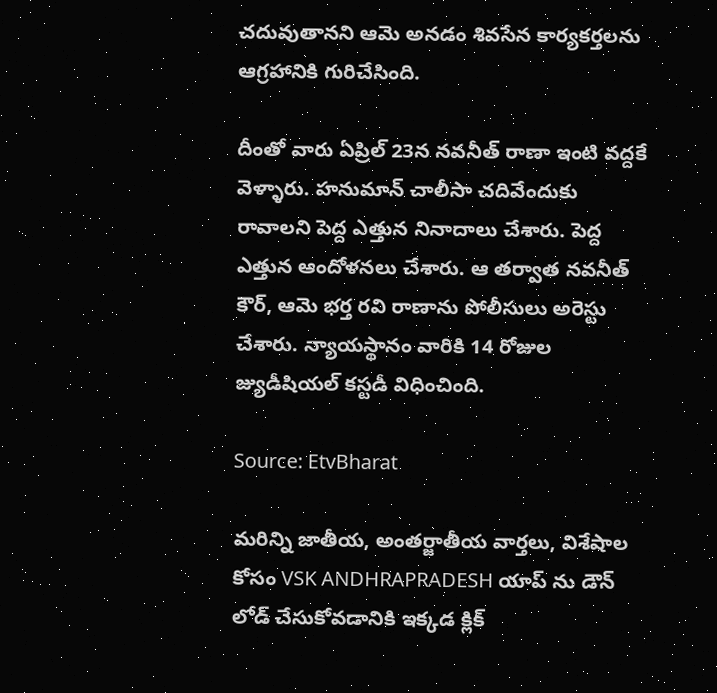చదువుతానని ఆమె అనడం శివసేన కార్యకర్తలను ఆగ్రహానికి గురిచేసింది.

దీంతో వారు ఏప్రిల్ 23న నవనీత్ రాణా ఇంటి వద్దకే వెళ్ళారు. హనుమాన్ చాలీసా చదివేందుకు రావాలని పెద్ద ఎత్తున నినాదాలు చేశారు. పెద్ద ఎత్తున ఆందోళనలు చేశారు. ఆ తర్వాత నవనీత్ కౌర్, ఆమె భర్త రవి రాణాను పోలీసులు అరెస్టు చేశారు. న్యాయస్థానం వారికి 14 రోజుల జ్యుడీషియల్ కస్టడీ విధించింది.

Source: EtvBharat

మరిన్ని జాతీయ, అంతర్జాతీయ వార్తలు, విశేషాల కోసం VSK ANDHRAPRADESH యాప్ ను డౌన్ లోడ్ చేసుకోవడానికి ఇక్కడ క్లిక్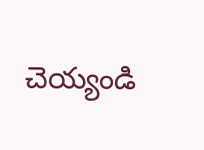చెయ్యండి